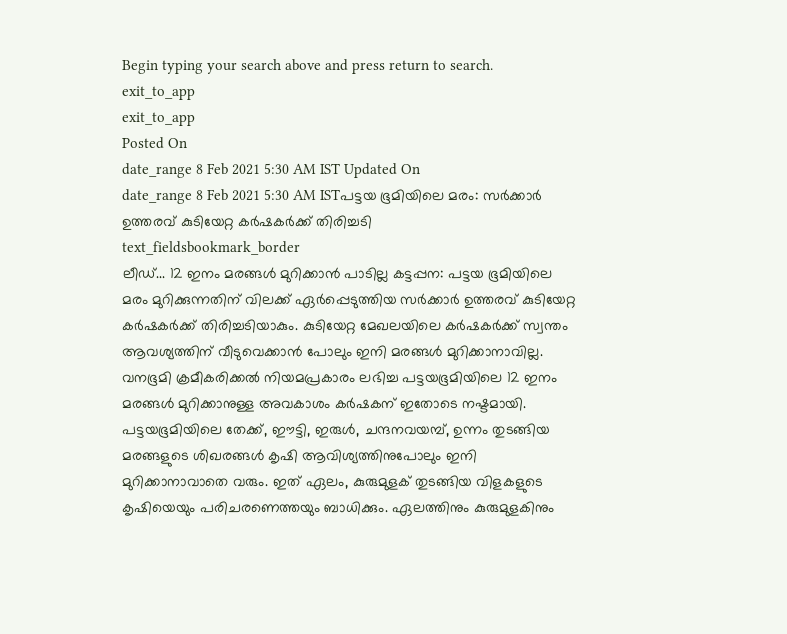Begin typing your search above and press return to search.
exit_to_app
exit_to_app
Posted On
date_range 8 Feb 2021 5:30 AM IST Updated On
date_range 8 Feb 2021 5:30 AM ISTപട്ടയ ഭൂമിയിലെ മരം: സർക്കാർ ഉത്തരവ് കുടിയേറ്റ കർഷകർക്ക് തിരിച്ചടി
text_fieldsbookmark_border
ലീഡ്... 12 ഇനം മരങ്ങൾ മുറിക്കാൻ പാടില്ല കട്ടപ്പന: പട്ടയ ഭൂമിയിലെ മരം മുറിക്കുന്നതിന് വിലക്ക് ഏർപ്പെടുത്തിയ സർക്കാർ ഉത്തരവ് കുടിയേറ്റ കർഷകർക്ക് തിരിച്ചടിയാകും. കുടിയേറ്റ മേഖലയിലെ കർഷകർക്ക് സ്വന്തം ആവശ്യത്തിന് വീടുവെക്കാൻ പോലും ഇനി മരങ്ങൾ മുറിക്കാനാവില്ല. വനഭൂമി ക്രമീകരിക്കൽ നിയമപ്രകാരം ലഭിച്ച പട്ടയഭൂമിയിലെ 12 ഇനം മരങ്ങൾ മുറിക്കാനുള്ള അവകാശം കർഷകന് ഇതോടെ നഷ്ടമായി. പട്ടയഭൂമിയിലെ തേക്ക്, ഈട്ടി, ഇരുൾ, ചന്ദനവയമ്പ്, ഉന്നം തുടങ്ങിയ മരങ്ങളുടെ ശിഖരങ്ങൾ കൃഷി ആവിശ്യത്തിനുപോലും ഇനി മുറിക്കാനാവാതെ വരും. ഇത് ഏലം, കുരുമുളക് തുടങ്ങിയ വിളകളുടെ കൃഷിയെയും പരിചരണെത്തയും ബാധിക്കും. ഏലത്തിനും കുരുമുളകിനും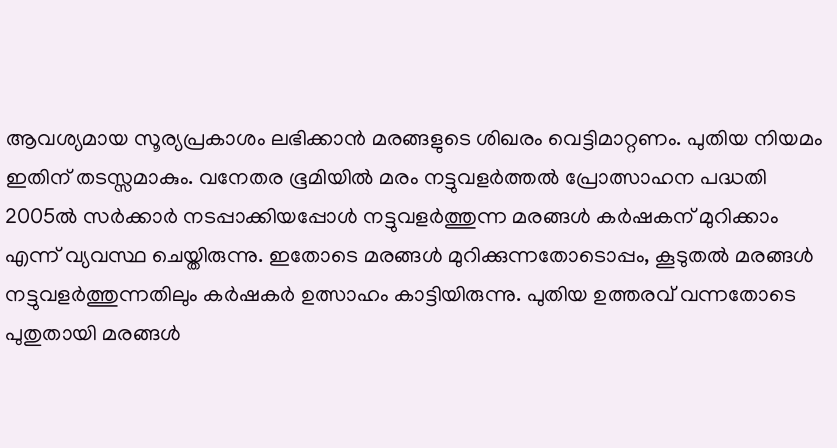ആവശ്യമായ സൂര്യപ്രകാശം ലഭിക്കാൻ മരങ്ങളുടെ ശിഖരം വെട്ടിമാറ്റണം. പുതിയ നിയമം ഇതിന് തടസ്സമാകും. വനേതര ഭൂമിയിൽ മരം നട്ടുവളർത്തൽ പ്രോത്സാഹന പദ്ധതി 2005ൽ സർക്കാർ നടപ്പാക്കിയപ്പോൾ നട്ടുവളർത്തുന്ന മരങ്ങൾ കർഷകന് മുറിക്കാം എന്ന് വ്യവസ്ഥ ചെയ്തിരുന്നു. ഇതോടെ മരങ്ങൾ മുറിക്കുന്നതോടൊപ്പം, കൂടുതൽ മരങ്ങൾ നട്ടുവളർത്തുന്നതിലും കർഷകർ ഉത്സാഹം കാട്ടിയിരുന്നു. പുതിയ ഉത്തരവ് വന്നതോടെ പുതുതായി മരങ്ങൾ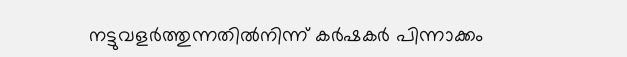നട്ടുവളർത്തുന്നതിൽനിന്ന് കർഷകർ പിന്നാക്കം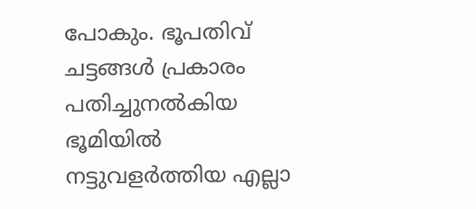പോകും. ഭൂപതിവ് ചട്ടങ്ങൾ പ്രകാരം പതിച്ചുനൽകിയ ഭൂമിയിൽ നട്ടുവളർത്തിയ എല്ലാ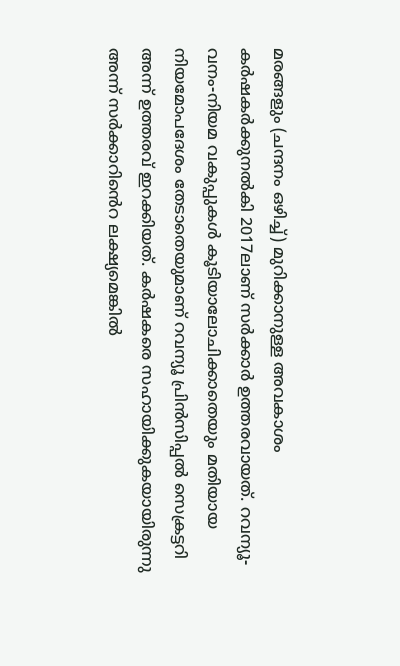മരങ്ങളും (ചന്ദനം ഒഴിച്ച്) മുറിക്കാനുള്ള അവകാശം കർഷകർക്കുനൽകി 2017ലാണ് സർക്കാർ ഉത്തരവായത്. റവന്യൂ-വനം-നിയമ വകുപ്പുകൾ കൂടിയാലോചിക്കാതെയും മതിയായ നിയമോപദേശം തേടാതെയുമാണ് റവന്യൂ പ്രിൻസിപ്പൽ സെക്രട്ടറി അന്ന് ഉത്തരവ് ഇറക്കിയത്. കർഷകരെ സഹായിക്കുകയായിരുന്നു അന്ന് സർക്കാറിൻെറ ലക്ഷ്യമെങ്കിൽ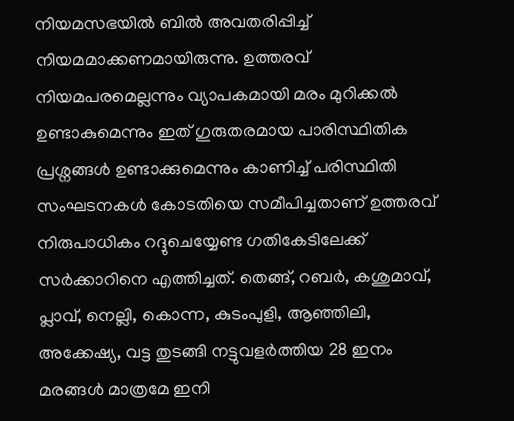നിയമസഭയിൽ ബിൽ അവതരിപ്പിച്ച് നിയമമാക്കണമായിരുന്നു. ഉത്തരവ് നിയമപരമെല്ലന്നും വ്യാപകമായി മരം മുറിക്കൽ ഉണ്ടാകുമെന്നും ഇത് ഗുരുതരമായ പാരിസ്ഥിതിക പ്രശ്നങ്ങൾ ഉണ്ടാക്കുമെന്നും കാണിച്ച് പരിസ്ഥിതി സംഘടനകൾ കോടതിയെ സമീപിച്ചതാണ് ഉത്തരവ് നിരുപാധികം റദ്ദുചെയ്യേണ്ട ഗതികേടിലേക്ക് സർക്കാറിനെ എത്തിച്ചത്. തെങ്ങ്, റബർ, കശുമാവ്, പ്ലാവ്, നെല്ലി, കൊന്ന, കുടംപുളി, ആഞ്ഞിലി, അക്കേഷ്യ, വട്ട തുടങ്ങി നട്ടുവളർത്തിയ 28 ഇനം മരങ്ങൾ മാത്രമേ ഇനി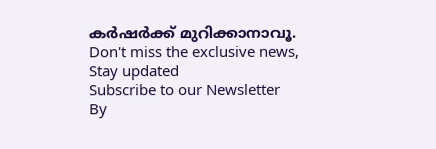കർഷർക്ക് മുറിക്കാനാവൂ.
Don't miss the exclusive news, Stay updated
Subscribe to our Newsletter
By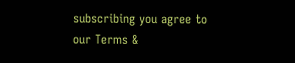subscribing you agree to our Terms &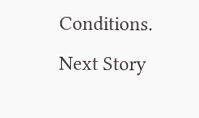Conditions.
Next Story